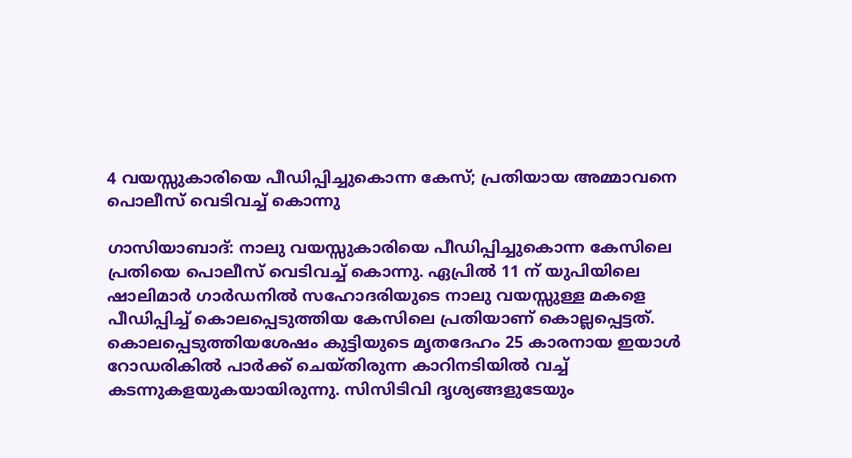4 വയസ്സുകാരിയെ പീഡിപ്പിച്ചുകൊന്ന കേസ്; പ്രതിയായ അമ്മാവനെ പൊലീസ് വെടിവച്ച് കൊന്നു

ഗാസിയാബാദ്: നാലു വയസ്സുകാരിയെ പീഡിപ്പിച്ചുകൊന്ന കേസിലെ പ്രതിയെ പൊലീസ് വെടിവച്ച് കൊന്നു. ഏപ്രില്‍ 11 ന് യുപിയിലെ ഷാലിമാര്‍ ഗാര്‍ഡനില്‍ സഹോദരിയുടെ നാലു വയസ്സുള്ള മകളെ പീഡിപ്പിച്ച് കൊലപ്പെടുത്തിയ കേസിലെ പ്രതിയാണ് കൊല്ലപ്പെട്ടത്. കൊലപ്പെടുത്തിയശേഷം കുട്ടിയുടെ മൃതദേഹം 25 കാരനായ ഇയാള്‍ റോഡരികില്‍ പാര്‍ക്ക് ചെയ്തിരുന്ന കാറിനടിയില്‍ വച്ച് കടന്നുകളയുകയായിരുന്നു. സിസിടിവി ദൃശ്യങ്ങളുടേയും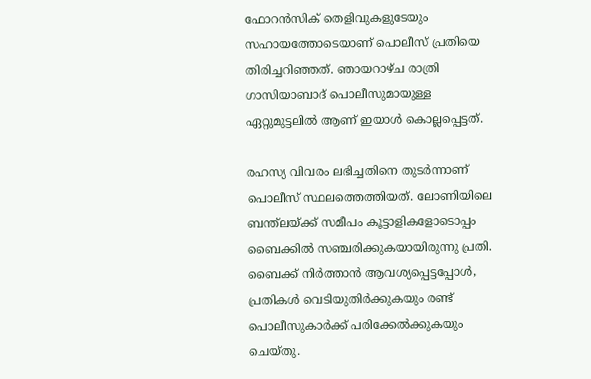ഫോറന്‍സിക് തെളിവുകളുടേയും സഹായത്തോടെയാണ് പൊലീസ് പ്രതിയെ തിരിച്ചറിഞ്ഞത്. ഞായറാഴ്ച രാത്രി ഗാസിയാബാദ് പൊലീസുമായുള്ള ഏറ്റുമുട്ടലില്‍ ആണ് ഇയാള്‍ കൊല്ലപ്പെട്ടത്.

രഹസ്യ വിവരം ലഭിച്ചതിനെ തുടര്‍ന്നാണ് പൊലീസ് സ്ഥലത്തെത്തിയത്. ലോണിയിലെ ബന്ത്‌ലയ്ക്ക് സമീപം കൂട്ടാളികളോടൊപ്പം ബൈക്കില്‍ സഞ്ചരിക്കുകയായിരുന്നു പ്രതി. ബൈക്ക് നിര്‍ത്താന്‍ ആവശ്യപ്പെട്ടപ്പോള്‍, പ്രതികള്‍ വെടിയുതിര്‍ക്കുകയും രണ്ട് പൊലീസുകാര്‍ക്ക് പരിക്കേല്‍ക്കുകയും ചെയ്തു.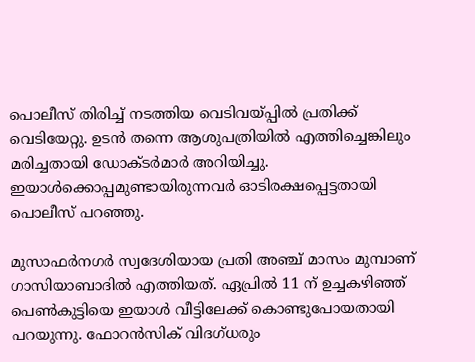പൊലീസ് തിരിച്ച് നടത്തിയ വെടിവയ്പ്പില്‍ പ്രതിക്ക് വെടിയേറ്റു. ഉടന്‍ തന്നെ ആശുപത്രിയില്‍ എത്തിച്ചെങ്കിലും മരിച്ചതായി ഡോക്ടര്‍മാര്‍ അറിയിച്ചു. ഇയാള്‍ക്കൊപ്പമുണ്ടായിരുന്നവര്‍ ഓടിരക്ഷപ്പെട്ടതായി പൊലീസ് പറഞ്ഞു.

മുസാഫര്‍നഗര്‍ സ്വദേശിയായ പ്രതി അഞ്ച് മാസം മുമ്പാണ് ഗാസിയാബാദില്‍ എത്തിയത്. ഏപ്രില്‍ 11 ന് ഉച്ചകഴിഞ്ഞ് പെണ്‍കുട്ടിയെ ഇയാള്‍ വീട്ടിലേക്ക് കൊണ്ടുപോയതായി പറയുന്നു. ഫോറന്‍സിക് വിദഗ്ധരും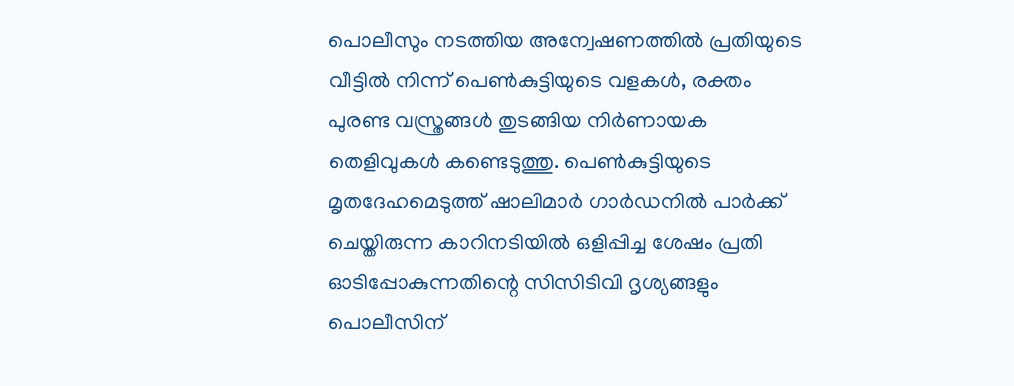പൊലീസും നടത്തിയ അന്വേഷണത്തില്‍ പ്രതിയുടെ വീട്ടില്‍ നിന്ന് പെണ്‍കുട്ടിയുടെ വളകള്‍, രക്തം പുരണ്ട വസ്ത്രങ്ങള്‍ തുടങ്ങിയ നിര്‍ണായക തെളിവുകള്‍ കണ്ടെടുത്തു. പെണ്‍കുട്ടിയുടെ മൃതദേഹമെടുത്ത് ഷാലിമാര്‍ ഗാര്‍ഡനില്‍ പാര്‍ക്ക് ചെയ്തിരുന്ന കാറിനടിയില്‍ ഒളിപ്പിച്ച ശേഷം പ്രതി ഓടിപ്പോകുന്നതിന്റെ സിസിടിവി ദൃശ്യങ്ങളും പൊലീസിന്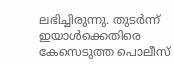ലഭിച്ചിരുന്നു. തുടര്‍ന്ന് ഇയാള്‍ക്കെതിരെ കേസെടുത്ത പൊലീസ്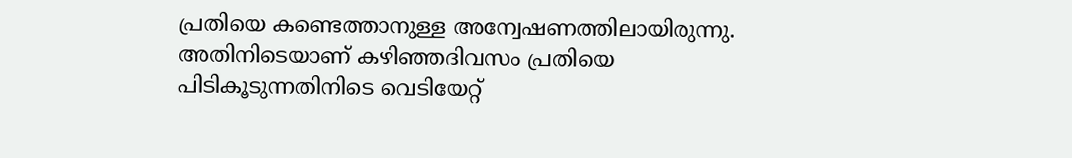പ്രതിയെ കണ്ടെത്താനുള്ള അന്വേഷണത്തിലായിരുന്നു. അതിനിടെയാണ് കഴിഞ്ഞദിവസം പ്രതിയെ പിടികൂടുന്നതിനിടെ വെടിയേറ്റ്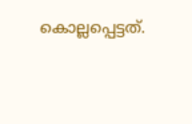കൊല്ലപ്പെട്ടത്.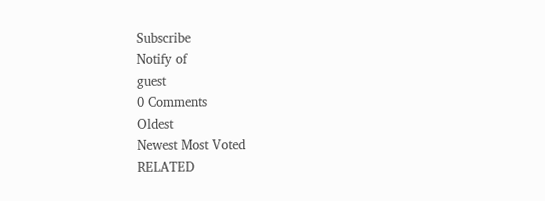Subscribe
Notify of
guest
0 Comments
Oldest
Newest Most Voted
RELATED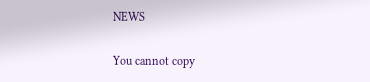NEWS

You cannot copy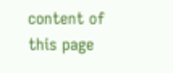content of this page